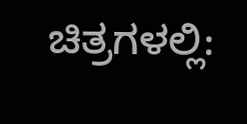ಚಿತ್ರಗಳಲ್ಲಿ: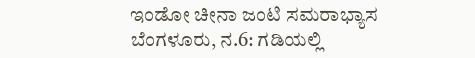ಇಂಡೋ ಚೀನಾ ಜಂಟಿ ಸಮರಾಭ್ಯಾಸ
ಬೆಂಗಳೂರು, ನ.6: ಗಡಿಯಲ್ಲಿ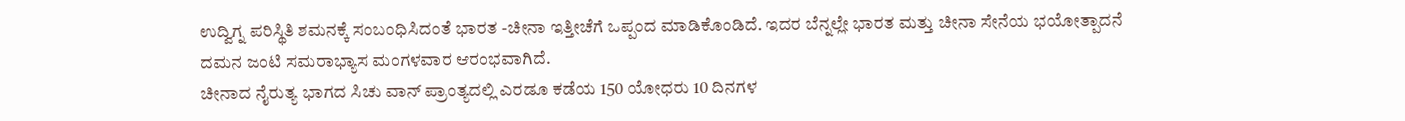ಉದ್ವಿಗ್ನ ಪರಿಸ್ಥಿತಿ ಶಮನಕ್ಕೆ ಸಂಬಂಧಿಸಿದಂತೆ ಭಾರತ -ಚೀನಾ ಇತ್ತೀಚೆಗೆ ಒಪ್ಪಂದ ಮಾಡಿಕೊಂಡಿದೆ. ಇದರ ಬೆನ್ನಲ್ಲೇ ಭಾರತ ಮತ್ತು ಚೀನಾ ಸೇನೆಯ ಭಯೋತ್ಪಾದನೆ ದಮನ ಜಂಟಿ ಸಮರಾಭ್ಯಾಸ ಮಂಗಳವಾರ ಆರಂಭವಾಗಿದೆ.
ಚೀನಾದ ನೈರುತ್ಯ ಭಾಗದ ಸಿಚು ವಾನ್ ಪ್ರಾಂತ್ಯದಲ್ಲಿ ಎರಡೂ ಕಡೆಯ 150 ಯೋಧರು 10 ದಿನಗಳ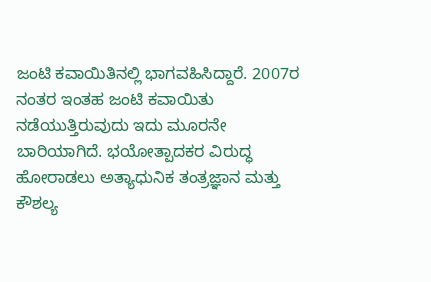ಜಂಟಿ ಕವಾಯಿತಿನಲ್ಲಿ ಭಾಗವಹಿಸಿದ್ದಾರೆ. 2007ರ ನಂತರ ಇಂತಹ ಜಂಟಿ ಕವಾಯಿತು ನಡೆಯುತ್ತಿರುವುದು ಇದು ಮೂರನೇ ಬಾರಿಯಾಗಿದೆ. ಭಯೋತ್ಪಾದಕರ ವಿರುದ್ಧ ಹೋರಾಡಲು ಅತ್ಯಾಧುನಿಕ ತಂತ್ರಜ್ಞಾನ ಮತ್ತು ಕೌಶಲ್ಯ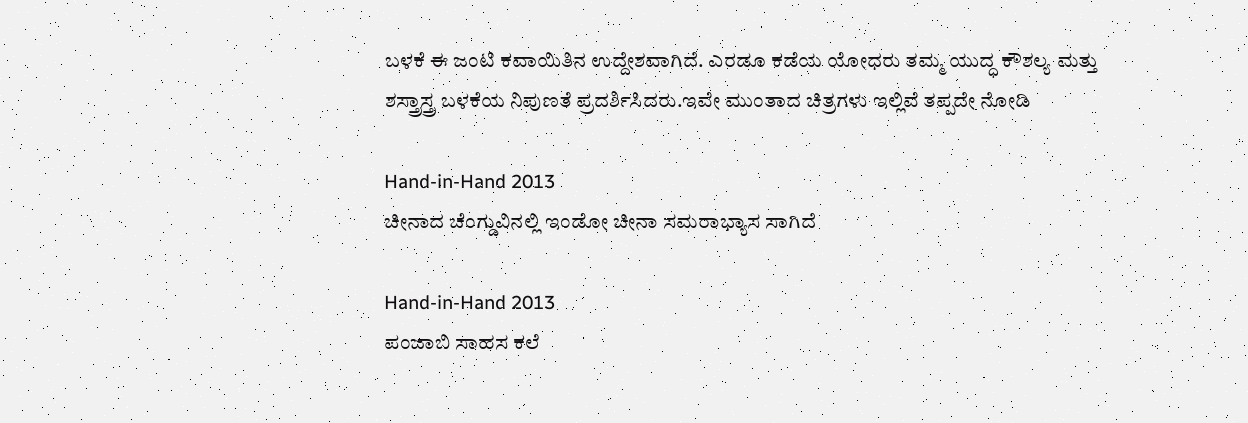ಬಳಕೆ ಈ ಜಂಟಿ ಕವಾಯಿತಿನ ಉದ್ದೇಶವಾಗಿದೆ. ಎರಡೂ ಕಡೆಯ ಯೋಧರು ತಮ್ಮ ಯುದ್ಧ ಕೌಶಲ್ಯ ಮತ್ತು ಶಸ್ತ್ರಾಸ್ತ್ರ ಬಳಕೆಯ ನಿಪುಣತೆ ಪ್ರದರ್ಶಿಸಿದರು.ಇವೇ ಮುಂತಾದ ಚಿತ್ರಗಳು ಇಲ್ಲಿವೆ ತಪ್ಪದೇ ನೋಡಿ

Hand-in-Hand 2013
ಚೀನಾದ ಚೆಂಗ್ಡುವಿನಲ್ಲಿ ಇಂಡೋ ಚೀನಾ ಸಮರಾಭ್ಯಾಸ ಸಾಗಿದೆ

Hand-in-Hand 2013
ಪಂಜಾಬಿ ಸಾಹಸ ಕಲೆ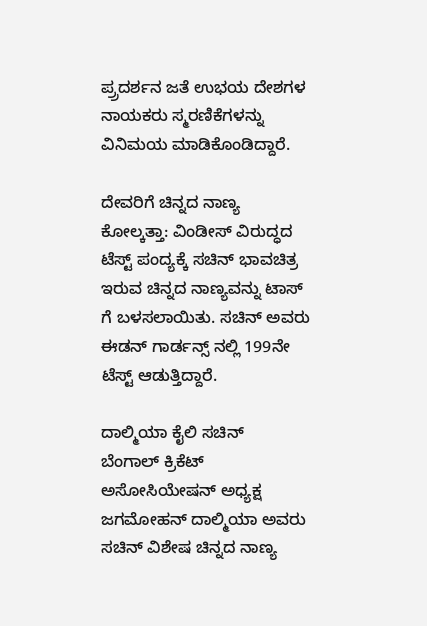ಪ್ರ್ರದರ್ಶನ ಜತೆ ಉಭಯ ದೇಶಗಳ ನಾಯಕರು ಸ್ಮರಣಿಕೆಗಳನ್ನು ವಿನಿಮಯ ಮಾಡಿಕೊಂಡಿದ್ದಾರೆ.

ದೇವರಿಗೆ ಚಿನ್ನದ ನಾಣ್ಯ
ಕೋಲ್ಕತ್ತಾ: ವಿಂಡೀಸ್ ವಿರುದ್ಧದ ಟೆಸ್ಟ್ ಪಂದ್ಯಕ್ಕೆ ಸಚಿನ್ ಭಾವಚಿತ್ರ ಇರುವ ಚಿನ್ನದ ನಾಣ್ಯವನ್ನು ಟಾಸ್ ಗೆ ಬಳಸಲಾಯಿತು. ಸಚಿನ್ ಅವರು ಈಡನ್ ಗಾರ್ಡನ್ಸ್ ನಲ್ಲಿ 199ನೇ ಟೆಸ್ಟ್ ಆಡುತ್ತಿದ್ದಾರೆ.

ದಾಲ್ಮಿಯಾ ಕೈಲಿ ಸಚಿನ್
ಬೆಂಗಾಲ್ ಕ್ರಿಕೆಟ್ ಅಸೋಸಿಯೇಷನ್ ಅಧ್ಯಕ್ಷ ಜಗಮೋಹನ್ ದಾಲ್ಮಿಯಾ ಅವರು ಸಚಿನ್ ವಿಶೇಷ ಚಿನ್ನದ ನಾಣ್ಯ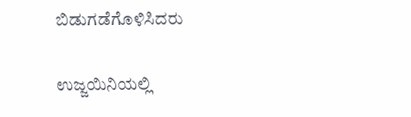ಬಿಡುಗಡೆಗೊಳಿಸಿದರು

ಉಜ್ಜಯಿನಿಯಲ್ಲಿ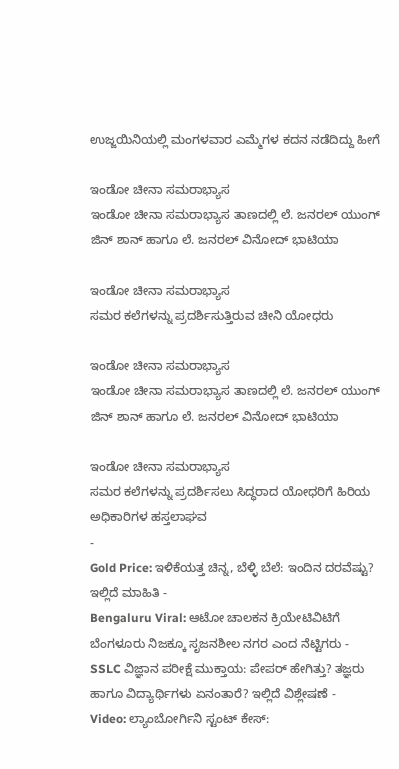ಉಜ್ಜಯಿನಿಯಲ್ಲಿ ಮಂಗಳವಾರ ಎಮ್ಮೆಗಳ ಕದನ ನಡೆದಿದ್ದು ಹೀಗೆ

ಇಂಡೋ ಚೀನಾ ಸಮರಾಭ್ಯಾಸ
ಇಂಡೋ ಚೀನಾ ಸಮರಾಭ್ಯಾಸ ತಾಣದಲ್ಲಿ ಲೆ. ಜನರಲ್ ಯುಂಗ್ ಜಿನ್ ಶಾನ್ ಹಾಗೂ ಲೆ. ಜನರಲ್ ವಿನೋದ್ ಭಾಟಿಯಾ

ಇಂಡೋ ಚೀನಾ ಸಮರಾಭ್ಯಾಸ
ಸಮರ ಕಲೆಗಳನ್ನು ಪ್ರದರ್ಶಿಸುತ್ತಿರುವ ಚೀನಿ ಯೋಧರು

ಇಂಡೋ ಚೀನಾ ಸಮರಾಭ್ಯಾಸ
ಇಂಡೋ ಚೀನಾ ಸಮರಾಭ್ಯಾಸ ತಾಣದಲ್ಲಿ ಲೆ. ಜನರಲ್ ಯುಂಗ್ ಜಿನ್ ಶಾನ್ ಹಾಗೂ ಲೆ. ಜನರಲ್ ವಿನೋದ್ ಭಾಟಿಯಾ

ಇಂಡೋ ಚೀನಾ ಸಮರಾಭ್ಯಾಸ
ಸಮರ ಕಲೆಗಳನ್ನು ಪ್ರದರ್ಶಿಸಲು ಸಿದ್ಧರಾದ ಯೋಧರಿಗೆ ಹಿರಿಯ ಅಧಿಕಾರಿಗಳ ಹಸ್ತಲಾಘವ
-
Gold Price: ಇಳಿಕೆಯತ್ತ ಚಿನ್ನ, ಬೆಳ್ಳಿ ಬೆಲೆ: ಇಂದಿನ ದರವೆಷ್ಟು? ಇಲ್ಲಿದೆ ಮಾಹಿತಿ -
Bengaluru Viral: ಆಟೋ ಚಾಲಕನ ಕ್ರಿಯೇಟಿವಿಟಿಗೆ ಬೆಂಗಳೂರು ನಿಜಕ್ಕೂ ಸೃಜನಶೀಲ ನಗರ ಎಂದ ನೆಟ್ಟಿಗರು -
SSLC ವಿಜ್ಞಾನ ಪರೀಕ್ಷೆ ಮುಕ್ತಾಯ: ಪೇಪರ್ ಹೇಗಿತ್ತು? ತಜ್ಞರು ಹಾಗೂ ವಿದ್ಯಾರ್ಥಿಗಳು ಏನಂತಾರೆ? ಇಲ್ಲಿದೆ ವಿಶ್ಲೇಷಣೆ -
Video: ಲ್ಯಾಂಬೋರ್ಗಿನಿ ಸ್ಟಂಟ್ ಕೇಸ್: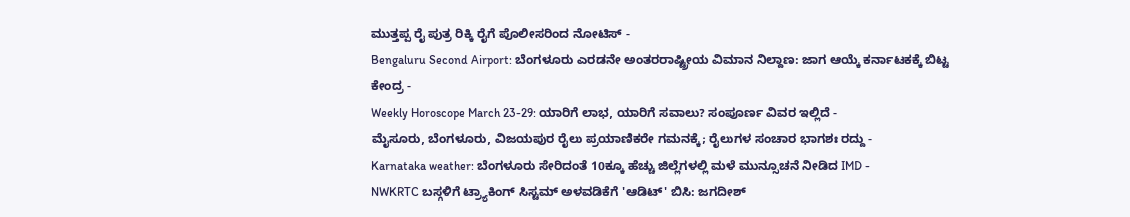ಮುತ್ತಪ್ಪ ರೈ ಪುತ್ರ ರಿಕ್ಕಿ ರೈಗೆ ಪೊಲೀಸರಿಂದ ನೋಟಿಸ್ -
Bengaluru Second Airport: ಬೆಂಗಳೂರು ಎರಡನೇ ಅಂತರರಾಷ್ಟ್ರೀಯ ವಿಮಾನ ನಿಲ್ದಾಣ: ಜಾಗ ಆಯ್ಕೆ ಕರ್ನಾಟಕಕ್ಕೆ ಬಿಟ್ಟ ಕೇಂದ್ರ -
Weekly Horoscope March 23-29: ಯಾರಿಗೆ ಲಾಭ, ಯಾರಿಗೆ ಸವಾಲು? ಸಂಪೂರ್ಣ ವಿವರ ಇಲ್ಲಿದೆ -
ಮೈಸೂರು, ಬೆಂಗಳೂರು, ವಿಜಯಪುರ ರೈಲು ಪ್ರಯಾಣಿಕರೇ ಗಮನಕ್ಕೆ; ರೈಲುಗಳ ಸಂಚಾರ ಭಾಗಶಃ ರದ್ದು -
Karnataka weather: ಬೆಂಗಳೂರು ಸೇರಿದಂತೆ 10ಕ್ಕೂ ಹೆಚ್ಚು ಜಿಲ್ಲೆಗಳಲ್ಲಿ ಮಳೆ ಮುನ್ಸೂಚನೆ ನೀಡಿದ IMD -
NWKRTC ಬಸ್ಗಳಿಗೆ ಟ್ರ್ಯಾಕಿಂಗ್ ಸಿಸ್ಟಮ್ ಅಳವಡಿಕೆಗೆ 'ಆಡಿಟ್' ಬಿಸಿ: ಜಗದೀಶ್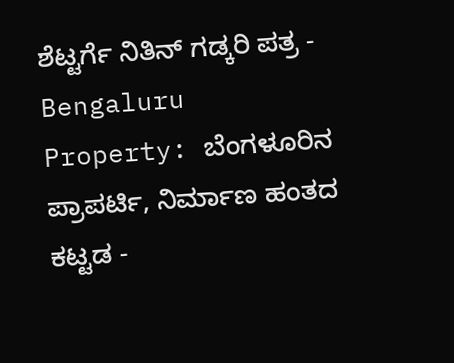ಶೆಟ್ಟರ್ಗೆ ನಿತಿನ್ ಗಡ್ಕರಿ ಪತ್ರ -
Bengaluru Property: ಬೆಂಗಳೂರಿನ ಪ್ರಾಪರ್ಟಿ, ನಿರ್ಮಾಣ ಹಂತದ ಕಟ್ಟಡ -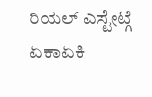ರಿಯಲ್ ಎಸ್ಟೇಟ್ಗೆ ಏಕಾಏಕಿ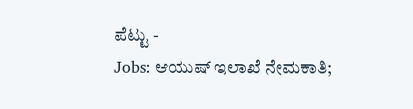ಪೆಟ್ಟು -
Jobs: ಆಯುಷ್ ಇಲಾಖೆ ನೇಮಕಾತಿ;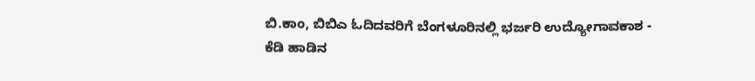ಬಿ.ಕಾಂ, ಬಿಬಿಎ ಓದಿದವರಿಗೆ ಬೆಂಗಳೂರಿನಲ್ಲಿ ಭರ್ಜರಿ ಉದ್ಯೋಗಾವಕಾಶ -
ಕೆಡಿ ಹಾಡಿನ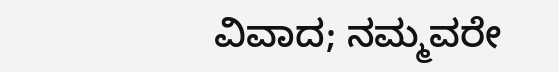ವಿವಾದ; ನಮ್ಮವರೇ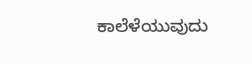ಕಾಲೆಳೆಯುವುದು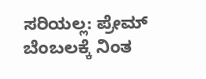ಸರಿಯಲ್ಲ: ಪ್ರೇಮ್ ಬೆಂಬಲಕ್ಕೆ ನಿಂತ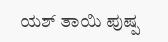ಯಶ್ ತಾಯಿ ಪುಷ್ಪ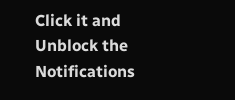Click it and Unblock the Notifications